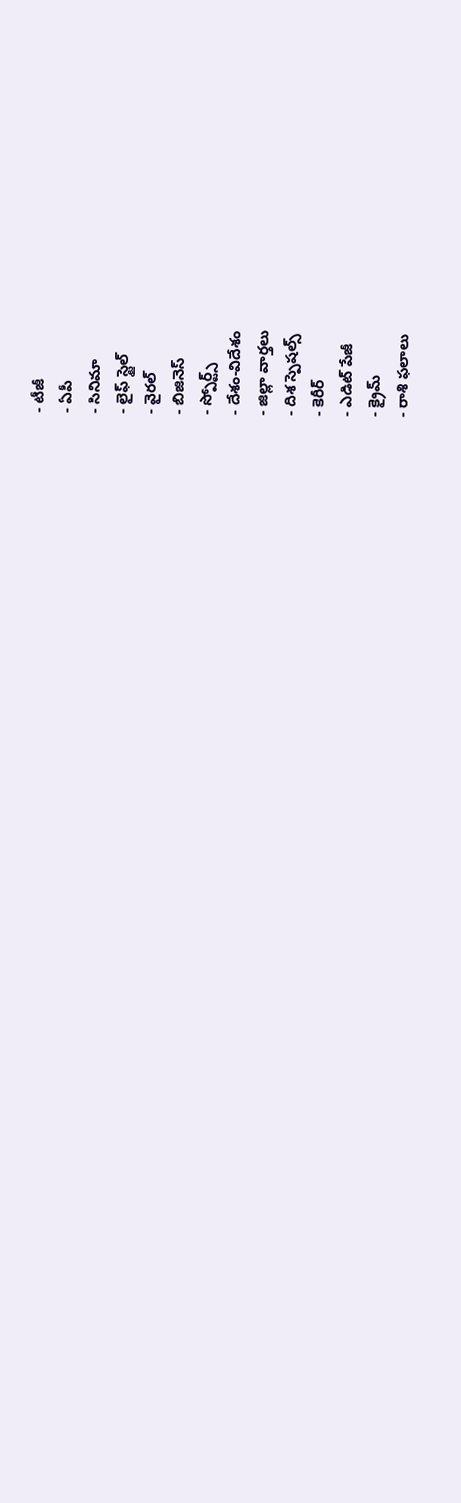- టీజీ
- ఏపీ
- సినిమా
- లైఫ్ స్టైల్
- వైరల్
- బిజినెస్
- స్పోర్ట్స్
- దేశం-విదేశం
- జిల్లా వార్తలు
- దిశ స్పెషల్స్
- కెరీర్
- ఎడిట్ పేజీ
- క్రైమ్
- రాశి ఫలాలు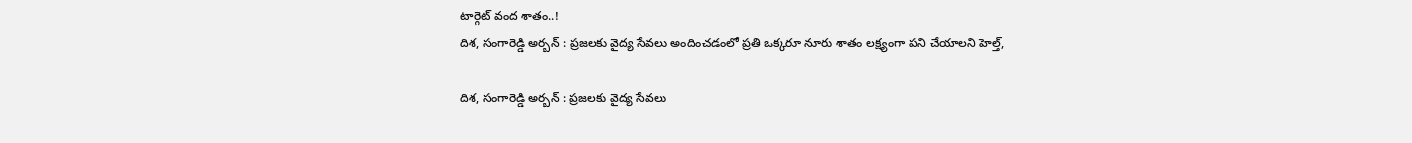టార్గెట్ వంద శాతం..!
దిశ, సంగారెడ్డి అర్బన్ : ప్రజలకు వైద్య సేవలు అందించడంలో ప్రతి ఒక్కరూ నూరు శాతం లక్ష్యంగా పని చేయాలని హెల్త్,

దిశ, సంగారెడ్డి అర్బన్ : ప్రజలకు వైద్య సేవలు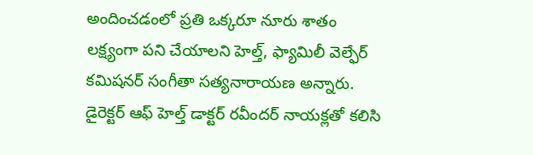అందించడంలో ప్రతి ఒక్కరూ నూరు శాతం లక్ష్యంగా పని చేయాలని హెల్త్, ఫ్యామిలీ వెల్ఫేర్ కమిషనర్ సంగీతా సత్యనారాయణ అన్నారు. డైరెక్టర్ ఆఫ్ హెల్త్ డాక్టర్ రవీందర్ నాయక్లతో కలిసి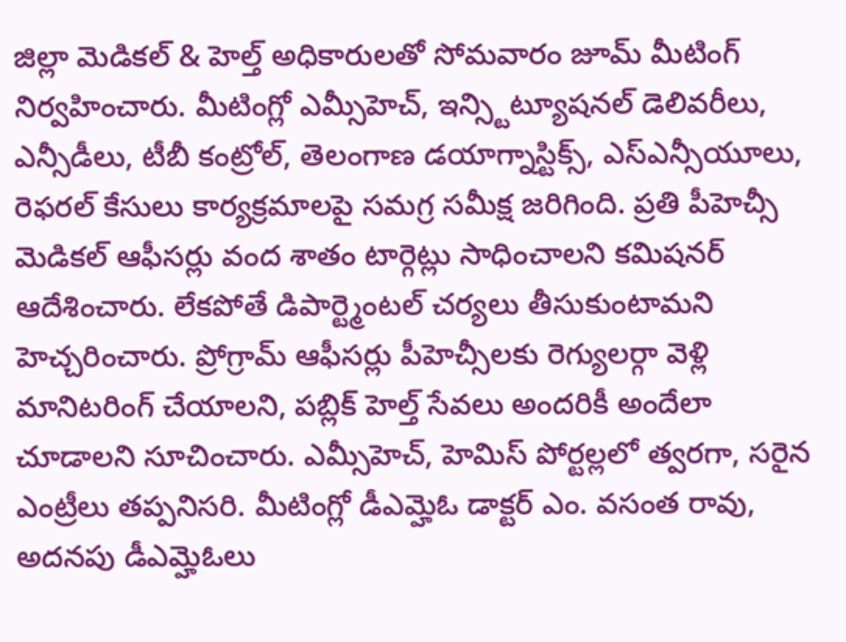జిల్లా మెడికల్ & హెల్త్ అధికారులతో సోమవారం జూమ్ మీటింగ్ నిర్వహించారు. మీటింగ్లో ఎమ్సీహెచ్, ఇన్స్టిట్యూషనల్ డెలివరీలు, ఎన్సీడీలు, టీబీ కంట్రోల్, తెలంగాణ డయాగ్నాస్టిక్స్, ఎస్ఎన్సీయూలు, రెఫరల్ కేసులు కార్యక్రమాలపై సమగ్ర సమీక్ష జరిగింది. ప్రతి పీహెచ్సీ మెడికల్ ఆఫీసర్లు వంద శాతం టార్గెట్లు సాధించాలని కమిషనర్ ఆదేశించారు. లేకపోతే డిపార్ట్మెంటల్ చర్యలు తీసుకుంటామని హెచ్చరించారు. ప్రోగ్రామ్ ఆఫీసర్లు పీహెచ్సీలకు రెగ్యులర్గా వెళ్లి మానిటరింగ్ చేయాలని, పబ్లిక్ హెల్త్ సేవలు అందరికీ అందేలా చూడాలని సూచించారు. ఎమ్సీహెచ్, హెమిస్ పోర్టల్లలో త్వరగా, సరైన ఎంట్రీలు తప్పనిసరి. మీటింగ్లో డీఎమ్హెఓ డాక్టర్ ఎం. వసంత రావు, అదనపు డీఎమ్హెఓలు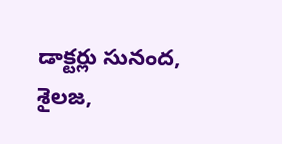డాక్టర్లు సునంద, శైలజ,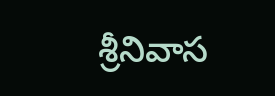శ్రీనివాస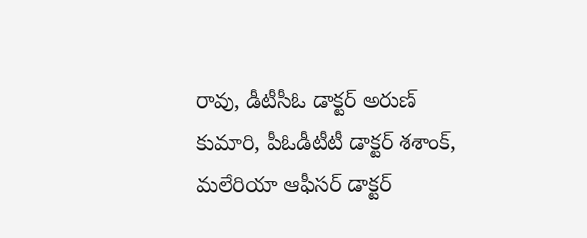రావు, డీటీసీఓ డాక్టర్ అరుణ్ కుమారి, పీఓడీటీటీ డాక్టర్ శశాంక్, మలేరియా ఆఫీసర్ డాక్టర్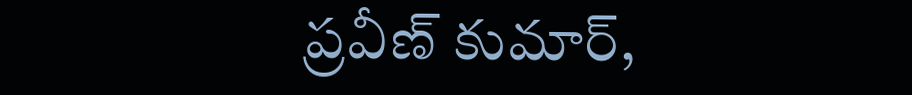ప్రవీణ్ కుమార్,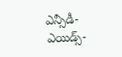ఎన్సీడీ-ఎయిడ్స్-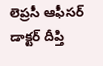లెప్రసీ ఆఫీసర్ డాక్టర్ దీప్తి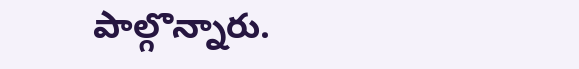పాల్గొన్నారు.